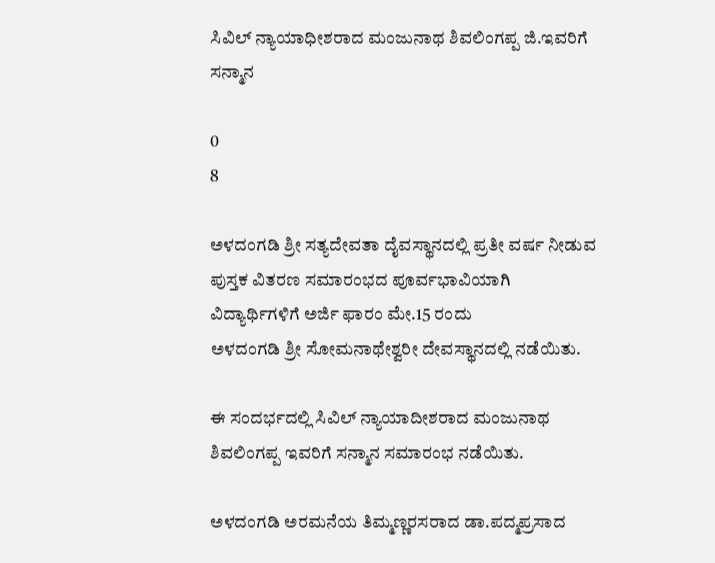ಸಿವಿಲ್ ನ್ಯಾಯಾಧೀಶರಾದ ಮಂಜುನಾಥ ಶಿವಲಿಂಗಪ್ಪ ಜಿ.ಇವರಿಗೆ ಸನ್ಮಾನ

0
8

ಅಳದಂಗಡಿ ಶ್ರೀ ಸತ್ಯದೇವತಾ ದೈವಸ್ಥಾನದಲ್ಲಿ ಪ್ರತೀ ವರ್ಷ ನೀಡುವ ಪುಸ್ತಕ ವಿತರಣ ಸಮಾರಂಭದ ಪೂರ್ವಭಾವಿಯಾಗಿ ವಿದ್ಯಾರ್ಥಿಗಳಿಗೆ ಅರ್ಜಿ ಫಾರಂ ಮೇ.15 ರಂದು
ಅಳದಂಗಡಿ ಶ್ರೀ ಸೋಮನಾಥೇಶ್ವರೀ ದೇವಸ್ಥಾನದಲ್ಲಿ ನಡೆಯಿತು.

ಈ ಸಂದರ್ಭದಲ್ಲಿ ಸಿವಿಲ್ ನ್ಯಾಯಾದೀಶರಾದ ಮಂಜುನಾಥ ಶಿವಲಿಂಗಪ್ಪ ಇವರಿಗೆ ಸನ್ಮಾನ ಸಮಾರಂಭ ನಡೆಯಿತು.

ಅಳದಂಗಡಿ ಅರಮನೆಯ ತಿಮ್ಮಣ್ಣರಸರಾದ ಡಾ.ಪದ್ಮಪ್ರಸಾದ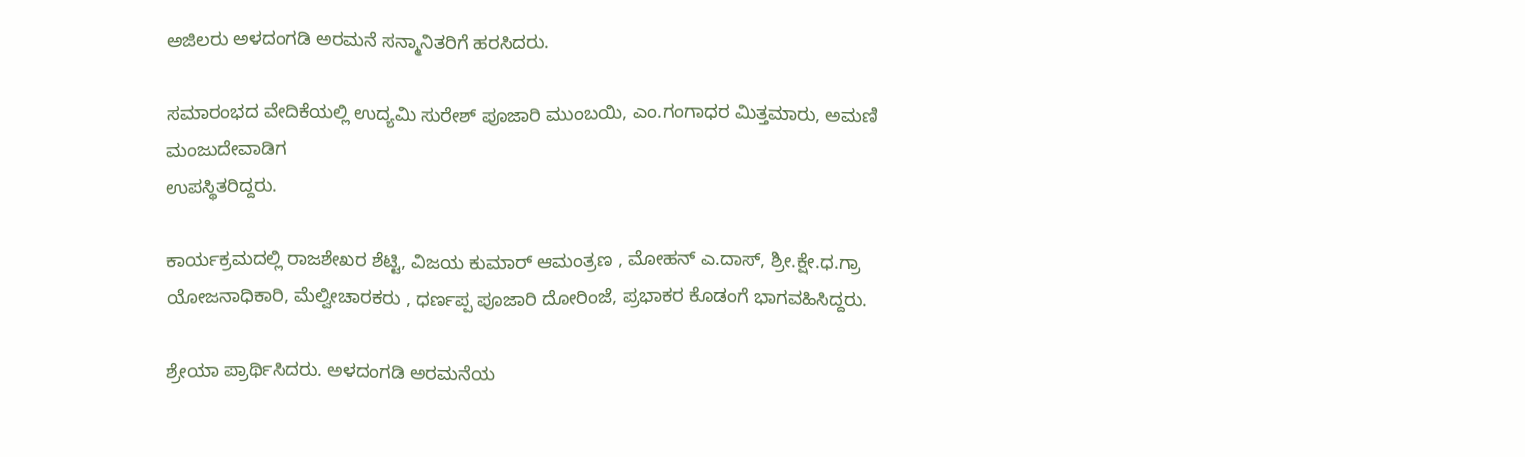ಅಜಿಲರು ಅಳದಂಗಡಿ ಅರಮನೆ ಸನ್ಮಾನಿತರಿಗೆ ಹರಸಿದರು.

ಸಮಾರಂಭದ ವೇದಿಕೆಯಲ್ಲಿ ಉದ್ಯಮಿ ಸುರೇಶ್ ಪೂಜಾರಿ ಮುಂಬಯಿ, ಎಂ.ಗಂಗಾಧರ ಮಿತ್ತಮಾರು, ಅಮಣಿ ಮಂಜುದೇವಾಡಿಗ
ಉಪಸ್ಥಿತರಿದ್ದರು.

ಕಾರ್ಯಕ್ರಮದಲ್ಲಿ ರಾಜಶೇಖರ ಶೆಟ್ಟಿ, ವಿಜಯ ಕುಮಾರ್ ಆಮಂತ್ರಣ , ಮೋಹನ್ ಎ.ದಾಸ್, ಶ್ರೀ.ಕ್ಷೇ.ಧ.ಗ್ರಾ ಯೋಜನಾಧಿಕಾರಿ, ಮೆಲ್ವೀಚಾರಕರು , ಧರ್ಣಪ್ಪ ಪೂಜಾರಿ ದೋರಿಂಜೆ, ಪ್ರಭಾಕರ ಕೊಡಂಗೆ ಭಾಗವಹಿಸಿದ್ದರು.

ಶ್ರೇಯಾ ಪ್ರಾರ್ಥಿಸಿದರು. ಅಳದಂಗಡಿ ಅರಮನೆಯ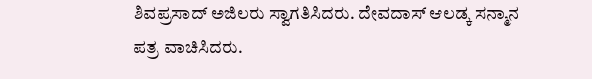ಶಿವಪ್ರಸಾದ್ ಅಜಿಲರು ಸ್ವಾಗತಿಸಿದರು. ದೇವದಾಸ್ ಆಲಡ್ಕ ಸನ್ಮಾನ ಪತ್ರ ವಾಚಿಸಿದರು.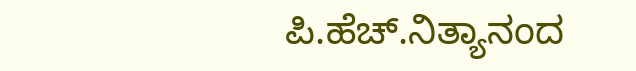ಪಿ.ಹೆಚ್.ನಿತ್ಯಾನಂದ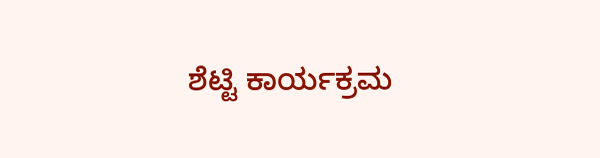ಶೆಟ್ಟಿ ಕಾರ್ಯಕ್ರಮ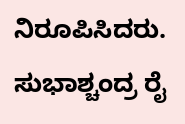ನಿರೂಪಿಸಿದರು. ಸುಭಾಶ್ಚಂದ್ರ ರೈ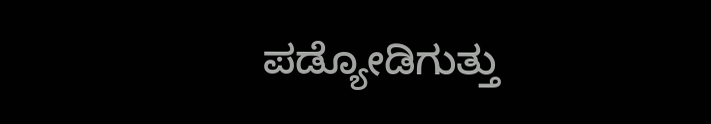ಪಡ್ಯೋಡಿಗುತ್ತು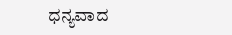ಧನ್ಯವಾದ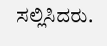ಸಲ್ಲಿಸಿದರು.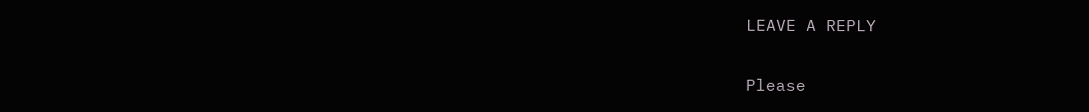LEAVE A REPLY

Please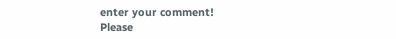enter your comment!
Please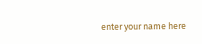enter your name here